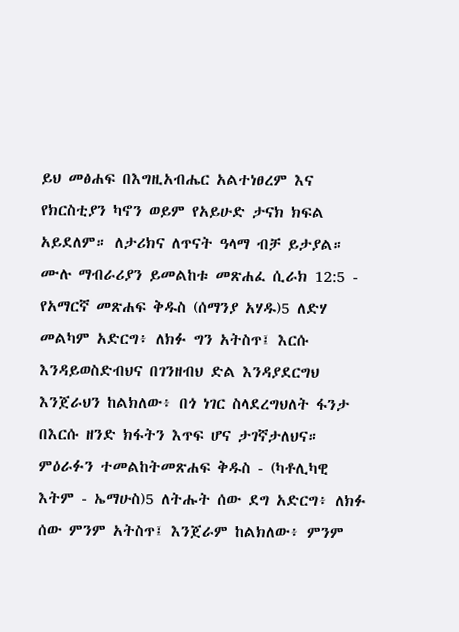ይህ መፅሐፍ በእግዚአብሔር አልተነፀረም እና የክርስቲያን ካኖን ወይም የአይሁድ ታናክ ክፍል አይደለም። ለታሪክና ለጥናት ዓላማ ብቻ ይታያል። ሙሉ ማብራሪያን ይመልከቱ መጽሐፈ ሲራክ 12:5 - የአማርኛ መጽሐፍ ቅዱስ (ሰማንያ አሃዱ)5 ለድሃ መልካም አድርግ፥ ለክፉ ግን አትስጥ፤ እርሱ እንዳይወስድብህና በገንዘብህ ድል እንዳያደርግህ እንጀራህን ከልክለው፥ በጎ ነገር ስላደረግህለት ፋንታ በእርሱ ዘንድ ክፋትን እጥፍ ሆና ታገኛታለህና። ምዕራፉን ተመልከትመጽሐፍ ቅዱስ - (ካቶሊካዊ እትም - ኤማሁስ)5 ለትሑት ሰው ደግ አድርግ፥ ለክፉ ሰው ምንም አትስጥ፤ እንጀራም ከልክለው፥ ምንም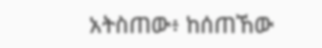አትስጠው፥ ከሰጠኸው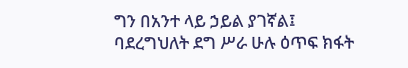ግን በአንተ ላይ ኃይል ያገኛል፤ ባደረግህለት ደግ ሥራ ሁሉ ዕጥፍ ክፋት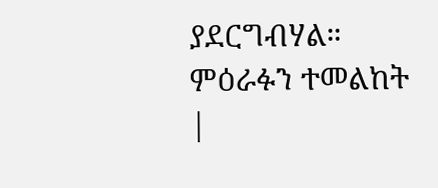ያደርግብሃል። ምዕራፉን ተመልከት |